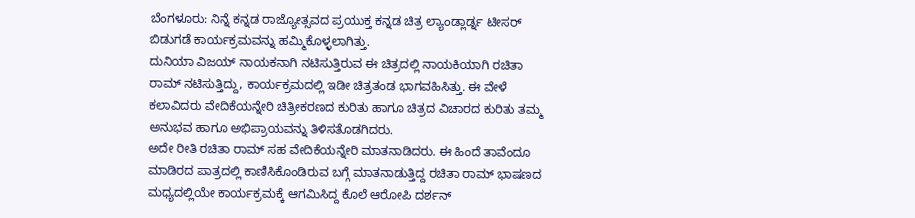ಬೆಂಗಳೂರು: ನಿನ್ನೆ ಕನ್ನಡ ರಾಜ್ಯೋತ್ಸವದ ಪ್ರಯುಕ್ತ ಕನ್ನಡ ಚಿತ್ರ ಲ್ಯಾಂಡ್ಲಾರ್ಡ್ನ ಟೀಸರ್ ಬಿಡುಗಡೆ ಕಾರ್ಯಕ್ರಮವನ್ನು ಹಮ್ಮಿಕೊಳ್ಳಲಾಗಿತ್ತು.
ದುನಿಯಾ ವಿಜಯ್ ನಾಯಕನಾಗಿ ನಟಿಸುತ್ತಿರುವ ಈ ಚಿತ್ರದಲ್ಲಿ ನಾಯಕಿಯಾಗಿ ರಚಿತಾ ರಾಮ್ ನಟಿಸುತ್ತಿದ್ದು, ಕಾರ್ಯಕ್ರಮದಲ್ಲಿ ಇಡೀ ಚಿತ್ರತಂಡ ಭಾಗವಹಿಸಿತ್ತು. ಈ ವೇಳೆ ಕಲಾವಿದರು ವೇದಿಕೆಯನ್ನೇರಿ ಚಿತ್ರೀಕರಣದ ಕುರಿತು ಹಾಗೂ ಚಿತ್ರದ ವಿಚಾರದ ಕುರಿತು ತಮ್ಮ ಅನುಭವ ಹಾಗೂ ಅಭಿಪ್ರಾಯವನ್ನು ತಿಳಿಸತೊಡಗಿದರು.
ಅದೇ ರೀತಿ ರಚಿತಾ ರಾಮ್ ಸಹ ವೇದಿಕೆಯನ್ನೇರಿ ಮಾತನಾಡಿದರು. ಈ ಹಿಂದೆ ತಾವೆಂದೂ ಮಾಡಿರದ ಪಾತ್ರದಲ್ಲಿ ಕಾಣಿಸಿಕೊಂಡಿರುವ ಬಗ್ಗೆ ಮಾತನಾಡುತ್ತಿದ್ದ ರಚಿತಾ ರಾಮ್ ಭಾಷಣದ ಮಧ್ಯದಲ್ಲಿಯೇ ಕಾರ್ಯಕ್ರಮಕ್ಕೆ ಆಗಮಿಸಿದ್ದ ಕೊಲೆ ಆರೋಪಿ ದರ್ಶನ್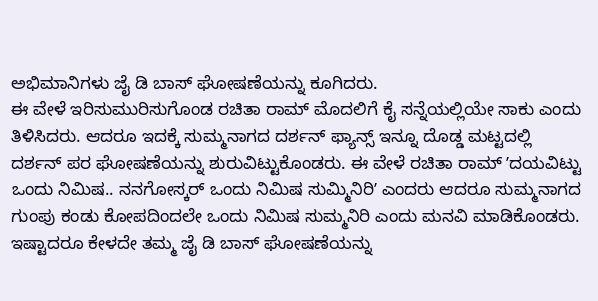ಅಭಿಮಾನಿಗಳು ಜೈ ಡಿ ಬಾಸ್ ಘೋಷಣೆಯನ್ನು ಕೂಗಿದರು.
ಈ ವೇಳೆ ಇರಿಸುಮುರಿಸುಗೊಂಡ ರಚಿತಾ ರಾಮ್ ಮೊದಲಿಗೆ ಕೈ ಸನ್ನೆಯಲ್ಲಿಯೇ ಸಾಕು ಎಂದು ತಿಳಿಸಿದರು. ಆದರೂ ಇದಕ್ಕೆ ಸುಮ್ಮನಾಗದ ದರ್ಶನ್ ಫ್ಯಾನ್ಸ್ ಇನ್ನೂ ದೊಡ್ಡ ಮಟ್ಟದಲ್ಲಿ ದರ್ಶನ್ ಪರ ಘೋಷಣೆಯನ್ನು ಶುರುವಿಟ್ಟುಕೊಂಡರು. ಈ ವೇಳೆ ರಚಿತಾ ರಾಮ್ ʼದಯವಿಟ್ಟು ಒಂದು ನಿಮಿಷ.. ನನಗೋಸ್ಕರ್ ಒಂದು ನಿಮಿಷ ಸುಮ್ಮಿನಿರಿʼ ಎಂದರು ಆದರೂ ಸುಮ್ಮನಾಗದ ಗುಂಪು ಕಂಡು ಕೋಪದಿಂದಲೇ ಒಂದು ನಿಮಿಷ ಸುಮ್ಮನಿರಿ ಎಂದು ಮನವಿ ಮಾಡಿಕೊಂಡರು.
ಇಷ್ಟಾದರೂ ಕೇಳದೇ ತಮ್ಮ ಜೈ ಡಿ ಬಾಸ್ ಘೋಷಣೆಯನ್ನು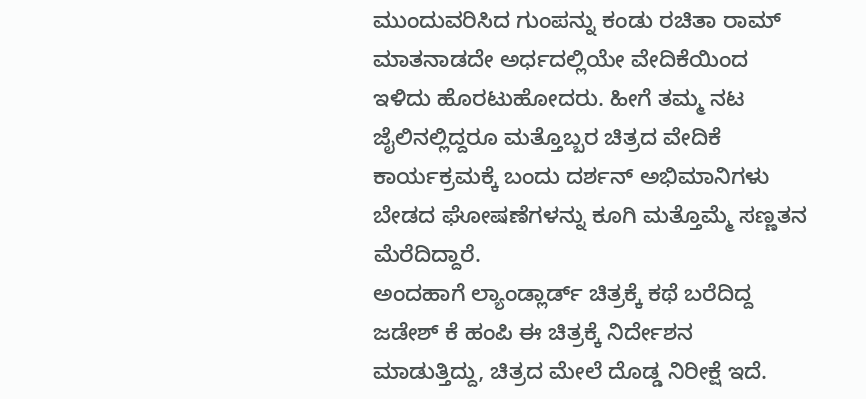ಮುಂದುವರಿಸಿದ ಗುಂಪನ್ನು ಕಂಡು ರಚಿತಾ ರಾಮ್ ಮಾತನಾಡದೇ ಅರ್ಧದಲ್ಲಿಯೇ ವೇದಿಕೆಯಿಂದ ಇಳಿದು ಹೊರಟುಹೋದರು. ಹೀಗೆ ತಮ್ಮ ನಟ ಜೈಲಿನಲ್ಲಿದ್ದರೂ ಮತ್ತೊಬ್ಬರ ಚಿತ್ರದ ವೇದಿಕೆ ಕಾರ್ಯಕ್ರಮಕ್ಕೆ ಬಂದು ದರ್ಶನ್ ಅಭಿಮಾನಿಗಳು ಬೇಡದ ಘೋಷಣೆಗಳನ್ನು ಕೂಗಿ ಮತ್ತೊಮ್ಮೆ ಸಣ್ಣತನ ಮೆರೆದಿದ್ದಾರೆ.
ಅಂದಹಾಗೆ ಲ್ಯಾಂಡ್ಲಾರ್ಡ್ ಚಿತ್ರಕ್ಕೆ ಕಥೆ ಬರೆದಿದ್ದ ಜಡೇಶ್ ಕೆ ಹಂಪಿ ಈ ಚಿತ್ರಕ್ಕೆ ನಿರ್ದೇಶನ ಮಾಡುತ್ತಿದ್ದು, ಚಿತ್ರದ ಮೇಲೆ ದೊಡ್ಡ ನಿರೀಕ್ಷೆ ಇದೆ.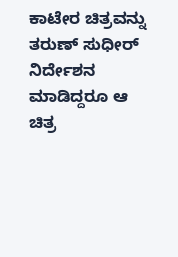ಕಾಟೇರ ಚಿತ್ರವನ್ನು ತರುಣ್ ಸುಧೀರ್ ನಿರ್ದೇಶನ ಮಾಡಿದ್ದರೂ ಆ ಚಿತ್ರ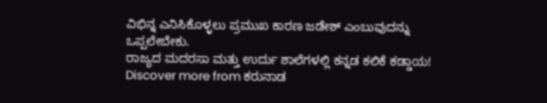ವಿಭಿನ್ನ ಎನಿಸಿಕೊಳ್ಳಲು ಪ್ರಮುಖ ಕಾರಣ ಜಡೇಶ್ ಎಂಬುವುದನ್ನು ಒಪ್ಪಲೇಬೇಕು.
ರಾಜ್ಯದ ಮದರಸಾ ಮತ್ತು ಉರ್ದು ಶಾಲೆಗಳಲ್ಲಿ ಕನ್ನಡ ಕಲಿಕೆ ಕಡ್ಡಾಯ!
Discover more from ಕರುನಾಡ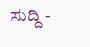ಸುದ್ದಿ -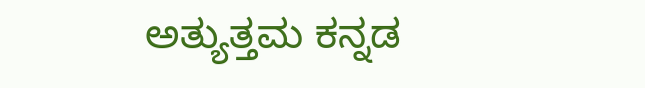ಅತ್ಯುತ್ತಮ ಕನ್ನಡ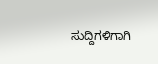ಸುದ್ದಿಗಳಿಗಾಗಿ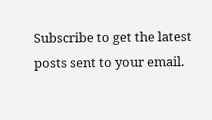Subscribe to get the latest posts sent to your email.